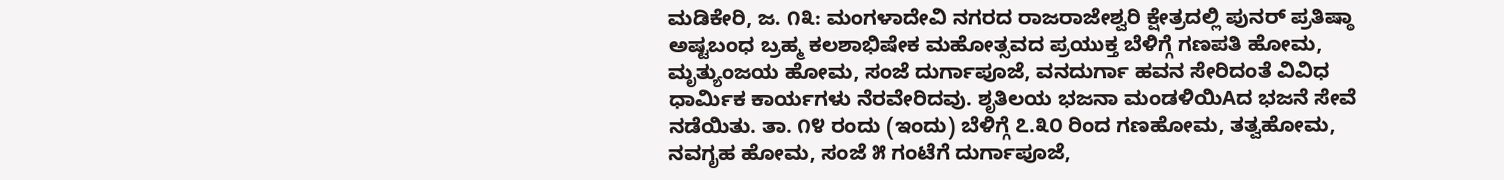ಮಡಿಕೇರಿ, ಜ. ೧೩: ಮಂಗಳಾದೇವಿ ನಗರದ ರಾಜರಾಜೇಶ್ವರಿ ಕ್ಷೇತ್ರದಲ್ಲಿ ಪುನರ್ ಪ್ರತಿಷ್ಠಾ ಅಷ್ಟಬಂಧ ಬ್ರಹ್ಮ ಕಲಶಾಭಿಷೇಕ ಮಹೋತ್ಸವದ ಪ್ರಯುಕ್ತ ಬೆಳಿಗ್ಗೆ ಗಣಪತಿ ಹೋಮ, ಮೃತ್ಯುಂಜಯ ಹೋಮ, ಸಂಜೆ ದುರ್ಗಾಪೂಜೆ, ವನದುರ್ಗಾ ಹವನ ಸೇರಿದಂತೆ ವಿವಿಧ ಧಾರ್ಮಿಕ ಕಾರ್ಯಗಳು ನೆರವೇರಿದವು. ಶೃತಿಲಯ ಭಜನಾ ಮಂಡಳಿಯಿAದ ಭಜನೆ ಸೇವೆ ನಡೆಯಿತು. ತಾ. ೧೪ ರಂದು (ಇಂದು) ಬೆಳಿಗ್ಗೆ ೭.೩೦ ರಿಂದ ಗಣಹೋಮ, ತತ್ವಹೋಮ, ನವಗೃಹ ಹೋಮ, ಸಂಜೆ ೫ ಗಂಟೆಗೆ ದುರ್ಗಾಪೂಜೆ,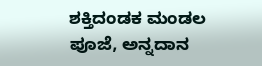ಶಕ್ತಿದಂಡಕ ಮಂಡಲ ಪೂಜೆ, ಅನ್ನದಾನ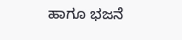ಹಾಗೂ ಭಜನೆ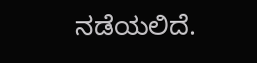ನಡೆಯಲಿದೆ.